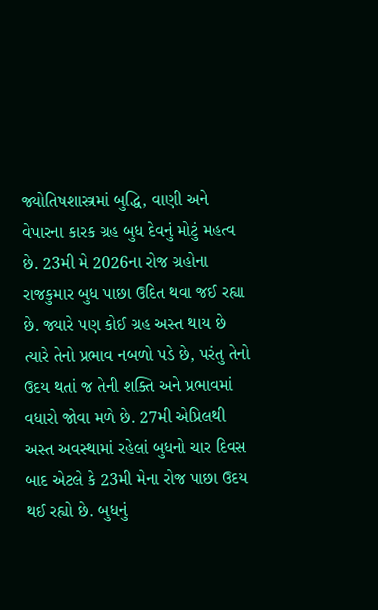જ્યોતિષશાસ્ત્રમાં બુદ્ધિ, વાણી અને વેપારના કારક ગ્રહ બુધ દેવનું મોટું મહત્વ છે. 23મી મે 2026ના રોજ ગ્રહોના રાજકુમાર બુધ પાછા ઉદિત થવા જઈ રહ્યા છે. જ્યારે પણ કોઈ ગ્રહ અસ્ત થાય છે ત્યારે તેનો પ્રભાવ નબળો પડે છે, પરંતુ તેનો ઉદય થતાં જ તેની શક્તિ અને પ્રભાવમાં વધારો જોવા મળે છે. 27મી એપ્રિલથી અસ્ત અવસ્થામાં રહેલાં બુધનો ચાર દિવસ બાદ એટલે કે 23મી મેના રોજ પાછા ઉદય થઈ રહ્યો છે. બુધનું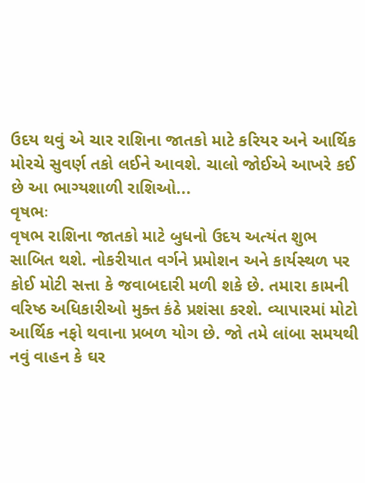ઉદય થવું એ ચાર રાશિના જાતકો માટે કરિયર અને આર્થિક મોરચે સુવર્ણ તકો લઈને આવશે. ચાલો જોઈએ આખરે કઈ છે આ ભાગ્યશાળી રાશિઓ...
વૃષભઃ
વૃષભ રાશિના જાતકો માટે બુધનો ઉદય અત્યંત શુભ સાબિત થશે. નોકરીયાત વર્ગને પ્રમોશન અને કાર્યસ્થળ પર કોઈ મોટી સત્તા કે જવાબદારી મળી શકે છે. તમારા કામની વરિષ્ઠ અધિકારીઓ મુક્ત કંઠે પ્રશંસા કરશે. વ્યાપારમાં મોટો આર્થિક નફો થવાના પ્રબળ યોગ છે. જો તમે લાંબા સમયથી નવું વાહન કે ઘર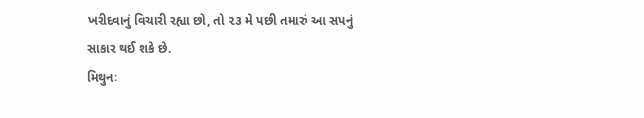ખરીદવાનું વિચારી રહ્યા છો, તો ૨૩ મે પછી તમારું આ સપનું સાકાર થઈ શકે છે.
મિથુનઃ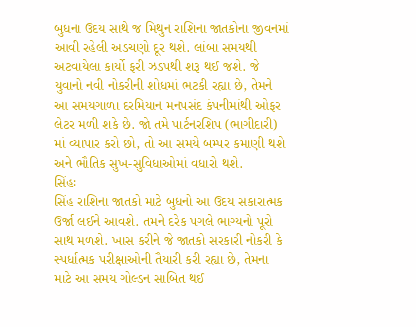બુધના ઉદય સાથે જ મિથુન રાશિના જાતકોના જીવનમાં આવી રહેલી અડચણો દૂર થશે. લાંબા સમયથી અટવાયેલા કાર્યો ફરી ઝડપથી શરૂ થઈ જશે. જે યુવાનો નવી નોકરીની શોધમાં ભટકી રહ્યા છે, તેમને આ સમયગાળા દરમિયાન મનપસંદ કંપનીમાંથી ઓફર લેટર મળી શકે છે. જો તમે પાર્ટનરશિપ (ભાગીદારી) માં વ્યાપાર કરો છો, તો આ સમયે બમ્પર કમાણી થશે અને ભૌતિક સુખ-સુવિધાઓમાં વધારો થશે.
સિંહઃ
સિંહ રાશિના જાતકો માટે બુધનો આ ઉદય સકારાત્મક ઉર્જા લઈને આવશે. તમને દરેક પગલે ભાગ્યનો પૂરો સાથ મળશે. ખાસ કરીને જે જાતકો સરકારી નોકરી કે સ્પર્ધાત્મક પરીક્ષાઓની તૈયારી કરી રહ્યા છે, તેમના માટે આ સમય ગોલ્ડન સાબિત થઈ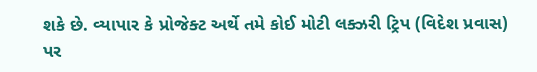શકે છે. વ્યાપાર કે પ્રોજેક્ટ અર્થે તમે કોઈ મોટી લક્ઝરી ટ્રિપ (વિદેશ પ્રવાસ) પર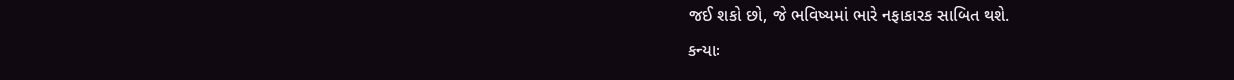જઈ શકો છો, જે ભવિષ્યમાં ભારે નફાકારક સાબિત થશે.
કન્યાઃ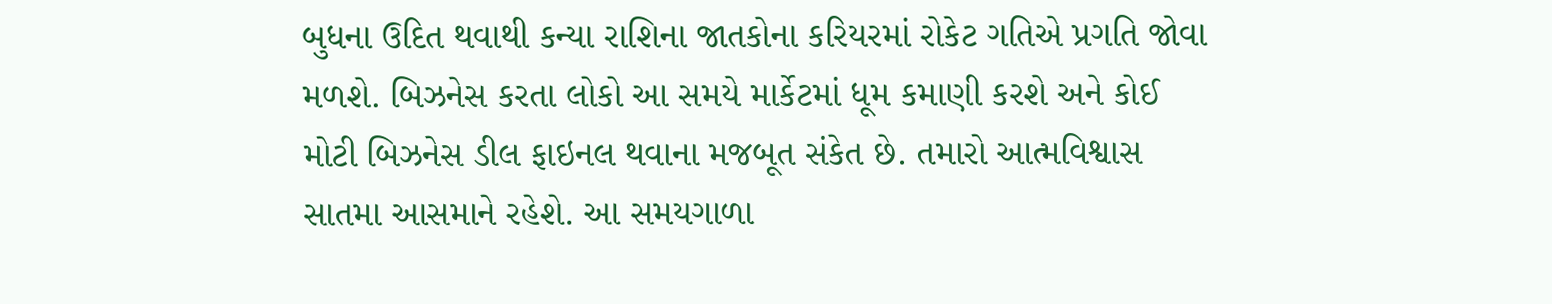બુધના ઉદિત થવાથી કન્યા રાશિના જાતકોના કરિયરમાં રોકેટ ગતિએ પ્રગતિ જોવા મળશે. બિઝનેસ કરતા લોકો આ સમયે માર્કેટમાં ધૂમ કમાણી કરશે અને કોઈ મોટી બિઝનેસ ડીલ ફાઇનલ થવાના મજબૂત સંકેત છે. તમારો આત્મવિશ્વાસ સાતમા આસમાને રહેશે. આ સમયગાળા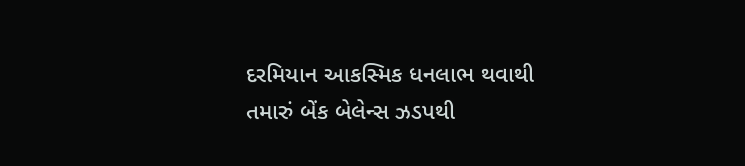દરમિયાન આકસ્મિક ધનલાભ થવાથી તમારું બેંક બેલેન્સ ઝડપથી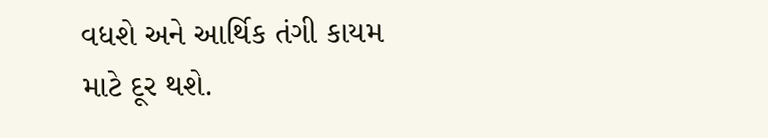વધશે અને આર્થિક તંગી કાયમ માટે દૂર થશે.